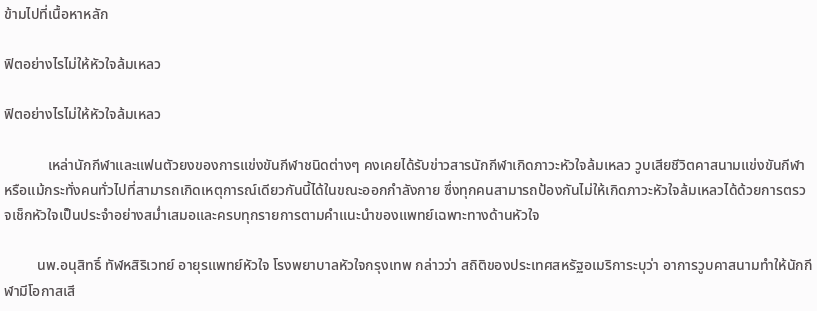ข้ามไปที่เนื้อหาหลัก

ฟิตอย่างไรไม่ให้หัวใจล้มเหลว

ฟิตอย่างไรไม่ให้หัวใจล้มเหลว

            เหล่านักกีฬาและแฟนตัวยงของการแข่งขันกีฬาชนิดต่างๆ คงเคยได้รับข่าวสารนักกีฬาเกิดภาวะหัวใจล้มเหลว วูบเสียชีวิตคาสนามแข่งขันกีฬา หรือแม้กระทั่งคนทั่วไปที่สามารถเกิดเหตุการณ์เดียวกันนี้ได้ในขณะออกกำลังกาย ซึ่งทุกคนสามารถป้องกันไม่ให้เกิดภาวะหัวใจล้มเหลวได้ด้วยการตรวจเช็กหัวใจเป็นประจำอย่างสม่ำเสมอและครบทุกรายการตามคำแนะนำของแพทย์เฉพาะทางด้านหัวใจ

         นพ.อนุสิทธิ์ ทัฬหสิริเวทย์ อายุรแพทย์หัวใจ โรงพยาบาลหัวใจกรุงเทพ กล่าวว่า สถิติของประเทศสหรัฐอเมริการะบุว่า อาการวูบคาสนามทำให้นักกีฬามีโอกาสเสี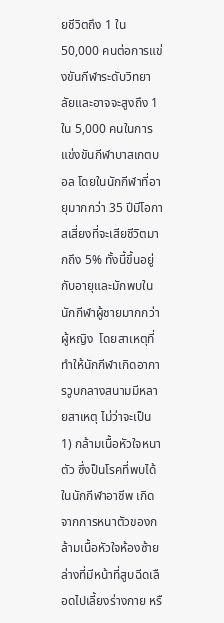ยชีวิตถึง 1 ใน 50,000 คนต่อการแข่งขันกีฬาระดับวิทยาลัยและอาจจะสูงถึง 1 ใน 5,000 คนในการแข่งขันกีฬาบาสเกตบอล โดยในนักกีฬาที่อายุมากกว่า 35 ปีมีโอกาสเสี่ยงที่จะเสียชีวิตมากถึง 5% ทั้งนี้ขึ้นอยู่กับอายุและมักพบในนักกีฬาผู้ชายมากกว่าผู้หญิง  โดยสาเหตุที่ทำให้นักกีฬาเกิดอาการวูบกลางสนามมีหลายสาเหตุ ไม่ว่าจะเป็น 1) กล้ามเนื้อหัวใจหนาตัว ซึ่งป็นโรคที่พบได้ในนักกีฬาอาชีพ เกิดจากการหนาตัวของกล้ามเนื้อหัวใจห้องซ้ายล่างที่มีหน้าที่สูบฉีดเลือดไปเลี้ยงร่างกาย หรื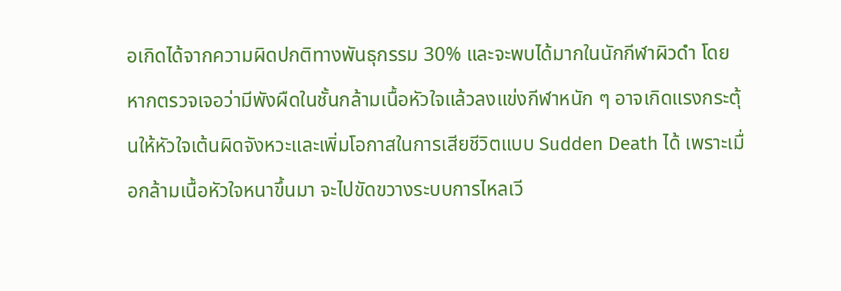อเกิดได้จากความผิดปกติทางพันธุกรรม 30% และจะพบได้มากในนักกีฬาผิวดำ โดยหากตรวจเจอว่ามีพังผืดในชั้นกล้ามเนื้อหัวใจแล้วลงแข่งกีฬาหนัก ๆ อาจเกิดแรงกระตุ้นให้หัวใจเต้นผิดจังหวะและเพิ่มโอกาสในการเสียชีวิตแบบ Sudden Death ได้ เพราะเมื่อกล้ามเนื้อหัวใจหนาขึ้นมา จะไปขัดขวางระบบการไหลเวี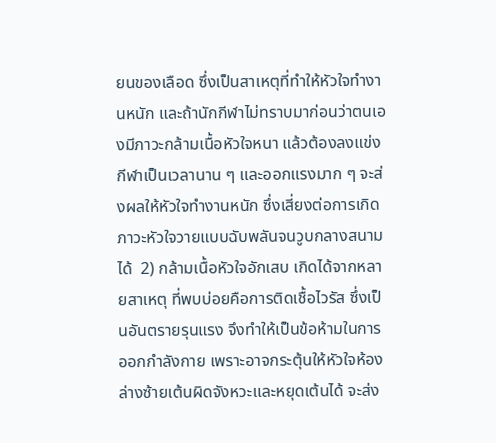ยนของเลือด ซึ่งเป็นสาเหตุที่ทำให้หัวใจทำงานหนัก และถ้านักกีฬาไม่ทราบมาก่อนว่าตนเองมีภาวะกล้ามเนื้อหัวใจหนา แล้วต้องลงแข่งกีฬาเป็นเวลานาน ๆ และออกแรงมาก ๆ จะส่งผลให้หัวใจทำงานหนัก ซึ่งเสี่ยงต่อการเกิดภาวะหัวใจวายแบบฉับพลันจนวูบกลางสนามได้  2) กล้ามเนื้อหัวใจอักเสบ เกิดได้จากหลายสาเหตุ ที่พบบ่อยคือการติดเชื้อไวรัส ซึ่งเป็นอันตรายรุนแรง จึงทำให้เป็นข้อห้ามในการออกกำลังกาย เพราะอาจกระตุ้นให้หัวใจห้องล่างซ้ายเต้นผิดจังหวะและหยุดเต้นได้ จะส่ง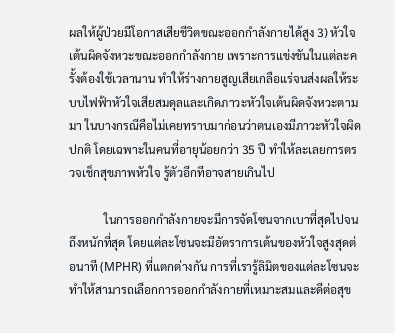ผลให้ผู้ป่วยมีโอกาสเสียชีวิตขณะออกกำลังกายได้สูง 3) หัวใจเต้นผิดจังหวะขณะออกกำลังกาย เพราะการแข่งขันในแต่ละครั้งต้องใช้เวลานาน ทำให้ร่างกายสูญเสียเกลือแร่จนส่งผลให้ระบบไฟฟ้าหัวใจเสียสมดุลและเกิดภาวะหัวใจเต้นผิดจังหวะตามมา ในบางกรณีคือไม่เคยทราบมาก่อนว่าตนเองมีภาวะหัวใจผิดปกติ โดยเฉพาะในคนที่อายุน้อยกว่า 35 ปี ทำให้ละเลยการตรวจเช็กสุขภาพหัวใจ รู้ตัวอีกทีอาจสายเกินไป

            ในการออกกำลังกายจะมีการจัดโซนจากเบาที่สุดไปจนถึงหนักที่สุด โดยแต่ละโซนจะมีอัตราการเต้นของหัวใจสูงสุดต่อนาที (MPHR) ที่แตกต่างกัน การที่เรารู้ลิมิตของแต่ละโซนจะทำให้สามารถเลือกการออกกำลังกายที่เหมาะสมและดีต่อสุข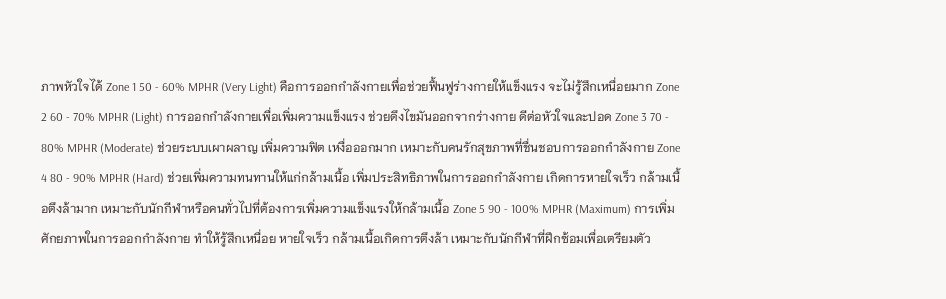ภาพหัวใจได้ Zone 1 50 - 60% MPHR (Very Light) คือการออกกำลังกายเพื่อช่วยฟื้นฟูร่างกายให้แข็งแรง จะไม่รู้สึกเหนื่อยมาก Zone 2 60 - 70% MPHR (Light) การออกกำลังกายเพื่อเพิ่มความแข็งแรง ช่วยดึงไขมันออกจากร่างกาย ดีต่อหัวใจและปอด Zone 3 70 - 80% MPHR (Moderate) ช่วยระบบเผาผลาญ เพิ่มความฟิต เหงื่อออกมาก เหมาะกับคนรักสุขภาพที่ชื่นชอบการออกกำลังกาย Zone 4 80 - 90% MPHR (Hard) ช่วยเพิ่มความทนทานให้แก่กล้ามเนื้อ เพิ่มประสิทธิภาพในการออกกำลังกาย เกิดการหายใจเร็ว กล้ามเนื้อตึงล้ามาก เหมาะกับนักกีฬาหรือคนทั่วไปที่ต้องการเพิ่มความแข็งแรงให้กล้ามเนื้อ Zone 5 90 - 100% MPHR (Maximum) การเพิ่มศักยภาพในการออกกำลังกาย ทำให้รู้สึกเหนื่อย หายใจเร็ว กล้ามเนื้อเกิดการตึงล้า เหมาะกับนักกีฬาที่ฝึกซ้อมเพื่อเตรียมตัว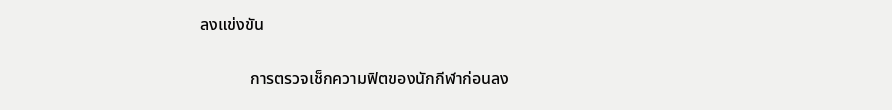ลงแข่งขัน

            การตรวจเช็กความฟิตของนักกีฬาก่อนลง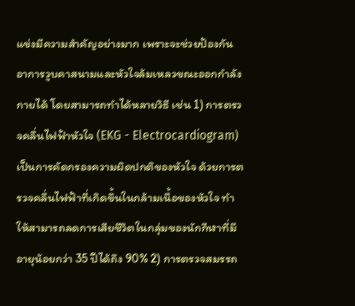แข่งมีความสำคัญอย่างมาก เพราะจะช่วยป้องกันอาการวูบคาสนามและหัวใจล้มเหลวขณะออกกำลังกายได้ โดยสามารถทำได้หลายวิธี เช่น 1) การตรวจคลื่นไฟฟ้าหัวใจ (EKG - Electrocardiogram) เป็นการคัดกรองความผิดปกติของหัวใจ ด้วยการตรวจคลื่นไฟฟ้าที่เกิดขึ้นในกล้ามเนื้อของหัวใจ ทำให้สามารถลดการเสียชีวิตในกลุ่มของนักกีฬาที่มีอายุน้อยกว่า 35 ปีได้ถึง 90% 2) การตรวจสมรรถ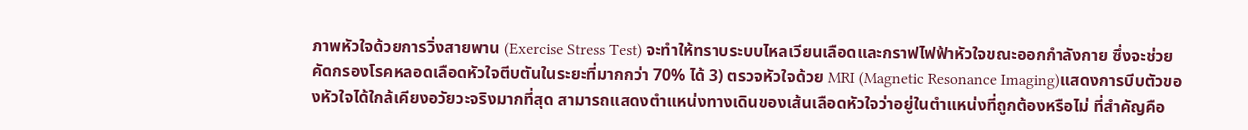ภาพหัวใจด้วยการวิ่งสายพาน (Exercise Stress Test) จะทำให้ทราบระบบไหลเวียนเลือดและกราฟไฟฟ้าหัวใจขณะออกกำลังกาย ซึ่งจะช่วยคัดกรองโรคหลอดเลือดหัวใจตีบตันในระยะที่มากกว่า 70% ได้ 3) ตรวจหัวใจด้วย MRI (Magnetic Resonance Imaging)แสดงการบีบตัวของหัวใจได้ใกล้เคียงอวัยวะจริงมากที่สุด สามารถแสดงตำแหน่งทางเดินของเส้นเลือดหัวใจว่าอยู่ในตำแหน่งที่ถูกต้องหรือไม่ ที่สำคัญคือ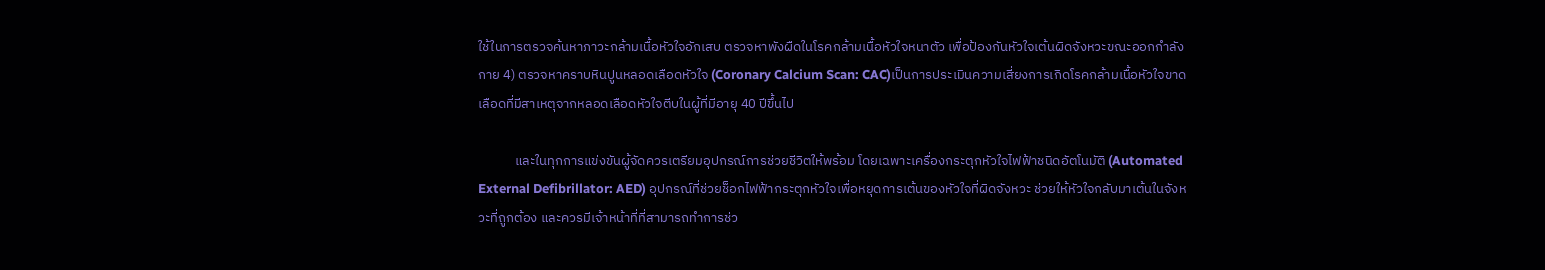ใช้ในการตรวจค้นหาภาวะกล้ามเนื้อหัวใจอักเสบ ตรวจหาพังผืดในโรคกล้ามเนื้อหัวใจหนาตัว เพื่อป้องกันหัวใจเต้นผิดจังหวะขณะออกกำลังกาย 4) ตรวจหาคราบหินปูนหลอดเลือดหัวใจ (Coronary Calcium Scan: CAC)เป็นการประเมินความเสี่ยงการเกิดโรคกล้ามเนื้อหัวใจขาดเลือดที่มีสาเหตุจากหลอดเลือดหัวใจตีบในผู้ที่มีอายุ 40 ปีขึ้นไป

            และในทุกการแข่งขันผู้จัดควรเตรียมอุปกรณ์การช่วยชีวิตให้พร้อม โดยเฉพาะเครื่องกระตุกหัวใจไฟฟ้าชนิดอัตโนมัติ (Automated External Defibrillator: AED) อุปกรณ์ที่ช่วยช็อกไฟฟ้ากระตุกหัวใจเพื่อหยุดการเต้นของหัวใจที่ผิดจังหวะ ช่วยให้หัวใจกลับมาเต้นในจังหวะที่ถูกต้อง และควรมีเจ้าหน้าที่ที่สามารถทำการช่ว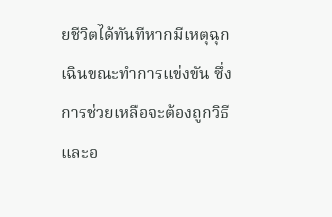ยชีวิตได้ทันทีหากมีเหตุฉุกเฉินขณะทำการแข่งขัน ซึ่งการช่วยเหลือจะต้องถูกวิธีและอ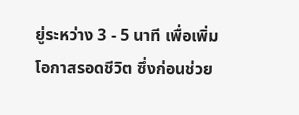ยู่ระหว่าง 3 - 5 นาที เพื่อเพิ่มโอกาสรอดชีวิต ซึ่งก่อนช่วย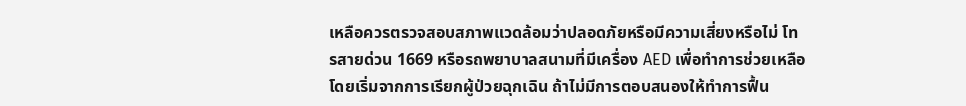เหลือควรตรวจสอบสภาพแวดล้อมว่าปลอดภัยหรือมีความเสี่ยงหรือไม่ โทรสายด่วน 1669 หรือรถพยาบาลสนามที่มีเครื่อง AED เพื่อทำการช่วยเหลือ โดยเริ่มจากการเรียกผู้ป่วยฉุกเฉิน ถ้าไม่มีการตอบสนองให้ทำการฟื้น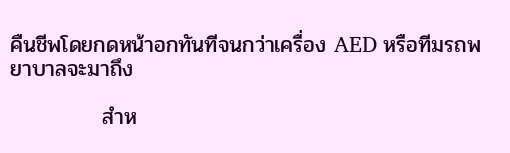คืนชีพโดยกดหน้าอกทันทีจนกว่าเครื่อง AED หรือทีมรถพยาบาลจะมาถึง

            สำห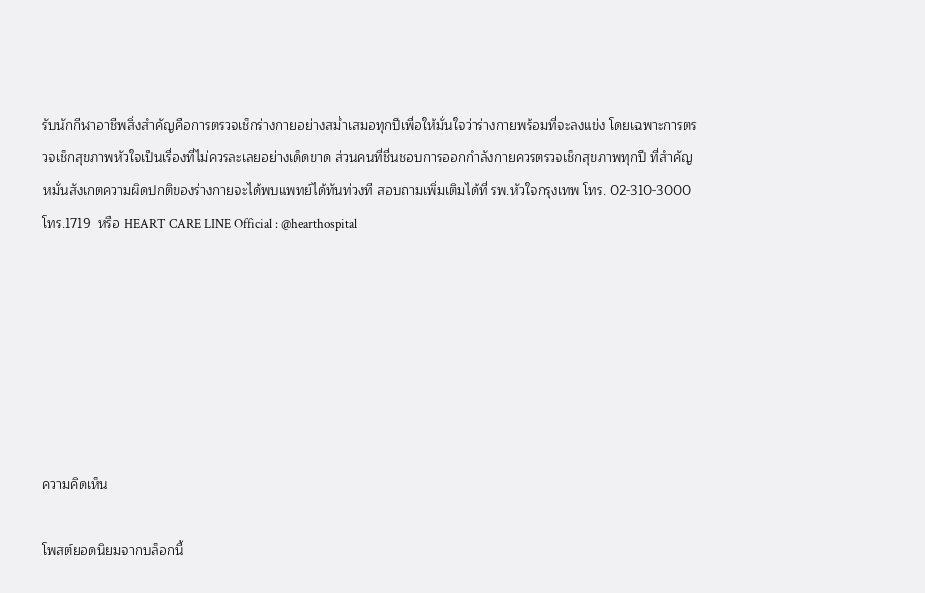รับนักกีฬาอาชีพสิ่งสำคัญคือการตรวจเช็กร่างกายอย่างสม่ำเสมอทุกปีเพื่อให้มั่นใจว่าร่างกายพร้อมที่จะลงแข่ง โดยเฉพาะการตรวจเช็กสุขภาพหัวใจเป็นเรื่องที่ไม่ควรละเลยอย่างเด็ดขาด ส่วนคนที่ชื่นชอบการออกกำลังกายควรตรวจเช็กสุขภาพทุกปี ที่สำคัญหมั่นสังเกตความผิดปกติของร่างกายจะได้พบแพทย์ได้ทันท่วงที สอบถามเพิ่มเติมได้ที่ รพ.หัวใจกรุงเทพ โทร. 02-310-3000 โทร.1719  หรือ HEART CARE LINE Official : @hearthospital







ความคิดเห็น

โพสต์ยอดนิยมจากบล็อกนี้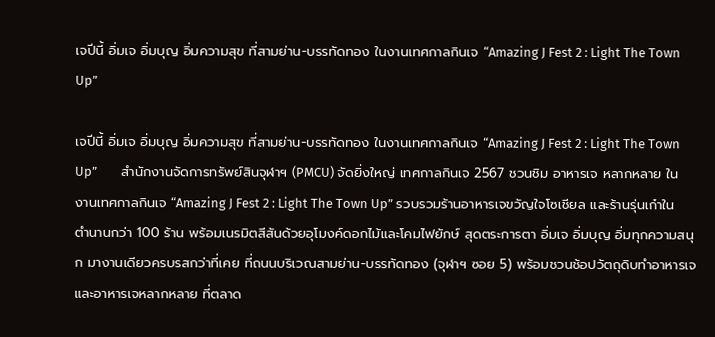เจปีนี้ อิ่มเจ อิ่มบุญ อิ่มความสุข ที่สามย่าน-บรรทัดทอง ในงานเทศกาลกินเจ “Amazing J Fest 2 : Light The Town Up”

เจปีนี้ อิ่มเจ อิ่มบุญ อิ่มความสุข ที่สามย่าน-บรรทัดทอง ในงานเทศกาลกินเจ “Amazing J Fest 2 : Light The Town Up”        สำนักงานจัดการทรัพย์สินจุฬาฯ (PMCU) จัดยิ่งใหญ่ เทศกาลกินเจ 2567 ชวนชิม อาหารเจ หลากหลาย ในงานเทศกาลกินเจ “Amazing J Fest 2 : Light The Town Up” รวบรวมร้านอาหารเจขวัญใจโซเชียล และร้านรุ่นเก๋าในตํานานกว่า 100 ร้าน พร้อมเนรมิตสีสันด้วยอุโมงค์ดอกไม้และโคมไฟยักษ์ สุดตระการตา อิ่มเจ อิ่มบุญ อิ่มทุกความสนุก มางานเดียวครบรสกว่าที่เคย ที่ถนนบริเวณสามย่าน-บรรทัดทอง (จุฬาฯ ซอย 5) พร้อมชวนช้อปวัตถุดิบทำอาหารเจ และอาหารเจหลากหลาย ที่ตลาด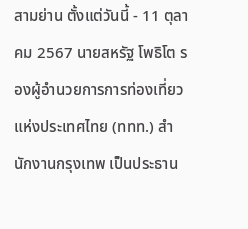สามย่าน ตั้งแต่วันนี้ - 11 ตุลาคม 2567 นายสหรัฐ โพธิโต รองผู้อำนวยการการท่องเที่ยวแห่งประเทศไทย (ททท.) สำนักงานกรุงเทพ เป็นประธาน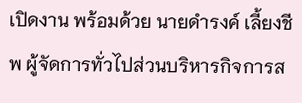เปิดงาน พร้อมด้วย นายดำรงค์ เลี้ยงชีพ ผู้จัดการทั่วไปส่วนบริหารกิจการส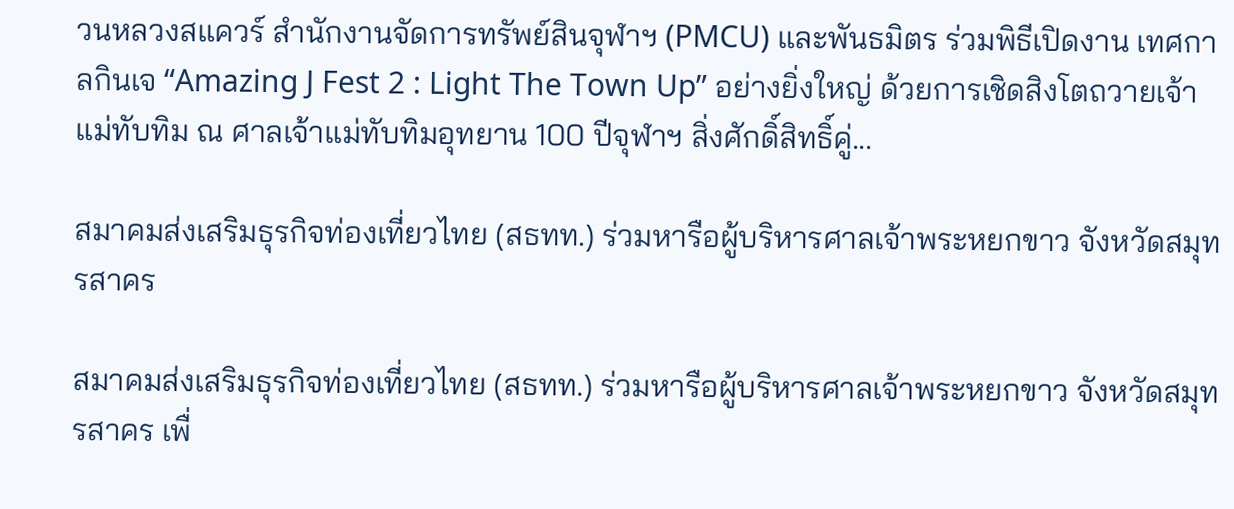วนหลวงสแควร์ สำนักงานจัดการทรัพย์สินจุฬาฯ (PMCU) และพันธมิตร ร่วมพิธีเปิดงาน เทศกาลกินเจ “Amazing J Fest 2 : Light The Town Up” อย่างยิ่งใหญ่ ด้วยการเชิดสิงโตถวายเจ้าแม่ทับทิม ณ ศาลเจ้าแม่ทับทิมอุทยาน 100 ปีจุฬาฯ สิ่งศักดิ์สิทธิ์คู่...

สมาคมส่งเสริมธุรกิจท่องเที่ยวไทย (สธทท.) ร่วมหารือผู้บริหารศาลเจ้าพระหยกขาว จังหวัดสมุทรสาคร

สมาคมส่งเสริมธุรกิจท่องเที่ยวไทย (สธทท.) ร่วมหารือผู้บริหารศาลเจ้าพระหยกขาว จังหวัดสมุทรสาคร เพื่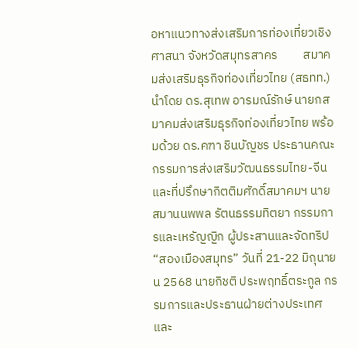อหาแนวทางส่งเสริมการท่องเที่ยวเชิงศาสนา จังหวัดสมุทรสาคร         สมาคมส่งเสริมธุรกิจท่องเที่ยวไทย (สธทท.) นำโดย ดร.สุเทพ อารมณ์รักษ์ นายกสมาคมส่งเสริมธุรกิจท่องเที่ยวไทย พร้อมด้วย ดร.คฑา ชินบัญชร ประธานคณะกรรมการส่งเสริมวัฒนธรรมไทย-จีน และที่ปรึกษากิตติมศักดิ์สมาคมฯ นายสมานนพพล รัตนธรรมทิตยา กรรมการและเหรัญญิก ผู้ประสานและจัดทริป “สองเมืองสมุทร” วันที่ 21-22 มิถุนายน 2568 นายกิชติ ประพฤทธิ์ตระกูล กรรมการและประธานฝ่ายต่างประเทศ และ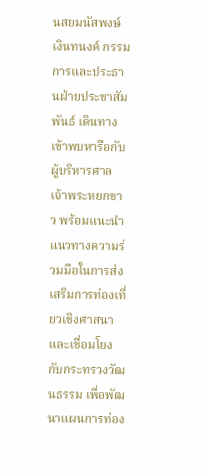นสยมนัสพงษ์ เงินทนงค์ กรรมการและประธานฝ่ายประชาสัมพันธ์ เดินทางเข้าพบหารือกับ ผู้บริหารศาลเจ้าพระหยกขาว พร้อมแนะนำแนวทางความร่วมมือในการส่งเสริมการท่องเที่ยวเชิงศาสนา และเชื่อมโยงกับกระทรวงวัฒนธรรม เพื่อพัฒนาแผนการท่อง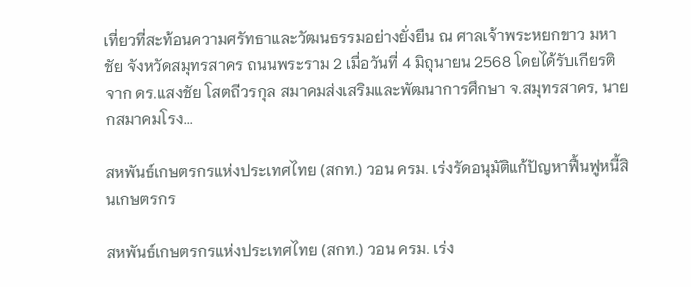เที่ยวที่สะท้อนความศรัทธาและวัฒนธรรมอย่างยั่งยืน ณ ศาลเจ้าพระหยกขาว มหาชัย จังหวัดสมุทรสาคร ถนนพระราม 2 เมื่อวันที่ 4 มิถุนายน 2568 โดยได้รับเกียรติจาก ดร.แสงชัย โสตถีวรกุล สมาคมส่งเสริมและพัฒนาการศึกษา จ.สมุทรสาคร, นายกสมาคมโรง...

สหพันธ์เกษตรกรแห่งประเทศไทย (สกท.) วอน ครม. เร่งรัดอนุมัติแก้ปัญหาฟื้นฟูหนี้สินเกษตรกร

สหพันธ์เกษตรกรแห่งประเทศไทย (สกท.) วอน ครม. เร่ง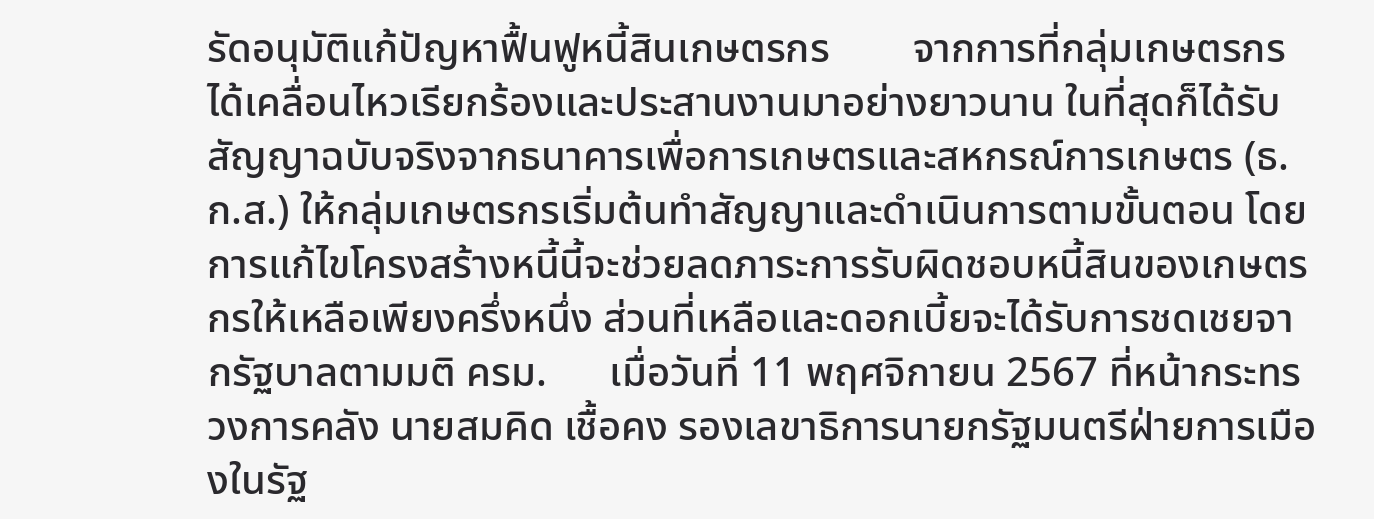รัดอนุมัติแก้ปัญหาฟื้นฟูหนี้สินเกษตรกร        จากการที่กลุ่มเกษตรกรได้เคลื่อนไหวเรียกร้องและประสานงานมาอย่างยาวนาน ในที่สุดก็ได้รับสัญญาฉบับจริงจากธนาคารเพื่อการเกษตรและสหกรณ์การเกษตร (ธ.ก.ส.) ให้กลุ่มเกษตรกรเริ่มต้นทำสัญญาและดำเนินการตามขั้นตอน โดยการแก้ไขโครงสร้างหนี้นี้จะช่วยลดภาระการรับผิดชอบหนี้สินของเกษตรกรให้เหลือเพียงครึ่งหนึ่ง ส่วนที่เหลือและดอกเบี้ยจะได้รับการชดเชยจากรัฐบาลตามมติ ครม.      เมื่อวันที่ 11 พฤศจิกายน 2567 ที่หน้ากระทรวงการคลัง นายสมคิด เชื้อคง รองเลขาธิการนายกรัฐมนตรีฝ่ายการเมืองในรัฐ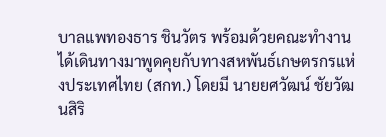บาลแพทองธาร ชินวัตร พร้อมด้วยคณะทำงาน ได้เดินทางมาพูดคุยกับทางสหพันธ์เกษตรกรแห่งประเทศไทย (สกท.) โดยมี นายยศวัฒน์ ชัยวัฒนสิริ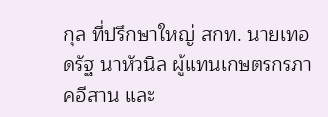กุล ที่ปรึกษาใหญ่ สกท. นายเทอดรัฐ นาหัวนิล ผู้แทนเกษตรกรภาคอีสาน และ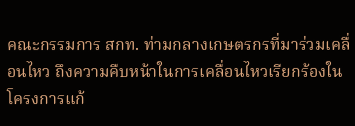คณะกรรมการ สกท. ท่ามกลางเกษตรกรที่มาร่วมเคลื่อนไหว ถึงความคืบหน้าในการเคลื่อนไหวเรียกร้องในโครงการแก้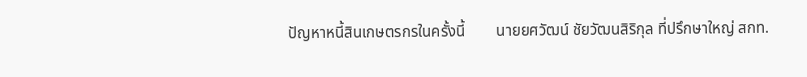ปัญหาหนี้สินเกษตรกรในครั้งนี้        นายยศวัฒน์ ชัยวัฒนสิริกุล ที่ปรึกษาใหญ่ สกท.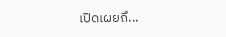เปิดเผยถึ...